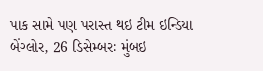પાક સામે પણ પરાસ્ત થઇ ટીમ ઇન્ડિયા
બેંગ્લોર, 26 ડિસેમ્બરઃ મુંબઇ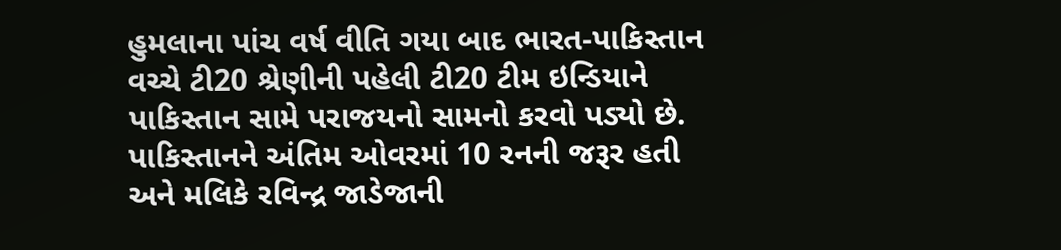હુમલાના પાંચ વર્ષ વીતિ ગયા બાદ ભારત-પાકિસ્તાન વચ્ચે ટી20 શ્રેણીની પહેલી ટી20 ટીમ ઇન્ડિયાને પાકિસ્તાન સામે પરાજયનો સામનો કરવો પડ્યો છે. પાકિસ્તાનને અંતિમ ઓવરમાં 10 રનની જરૂર હતી અને મલિકે રવિન્દ્ર જાડેજાની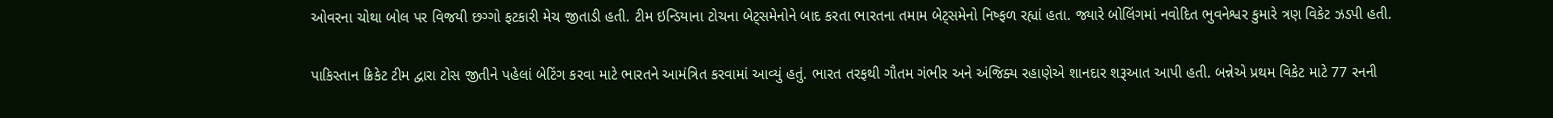ઓવરના ચોથા બોલ પર વિજયી છગ્ગો ફટકારી મેચ જીતાડી હતી. ટીમ ઇન્ડિયાના ટોચના બેટ્સમેનોને બાદ કરતા ભારતના તમામ બેટ્સમેનો નિષ્ફળ રહ્યાં હતા. જ્યારે બોલિંગમાં નવોદિત ભુવનેશ્વર કુમારે ત્રણ વિકેટ ઝડપી હતી.

પાકિસ્તાન ક્રિકેટ ટીમ દ્વારા ટોસ જીતીને પહેલાં બેટિંગ કરવા માટે ભારતને આમંત્રિત કરવામાં આવ્યું હતું. ભારત તરફથી ગૌતમ ગંભીર અને અંજિક્ય રહાણેએ શાનદાર શરૂઆત આપી હતી. બન્નેએ પ્રથમ વિકેટ માટે 77 રનની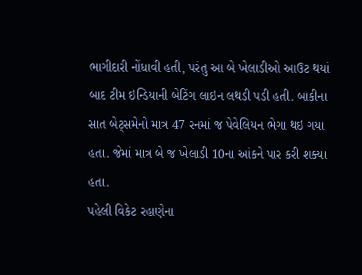ભાગીદારી નોંધાવી હતી, પરંતુ આ બે ખેલાડીઓ આઉટ થયાં બાદ ટીમ ઇન્ડિયાની બેટિંગ લાઇન લથડી પડી હતી. બાકીના સાત બેટ્સમેનો માત્ર 47 રનમાં જ પેવેલિયન ભેગા થઇ ગયા હતા. જેમાં માત્ર બે જ ખેલાડી 10ના આંકને પાર કરી શક્યા હતા.
પહેલી વિકેટ રહાણેના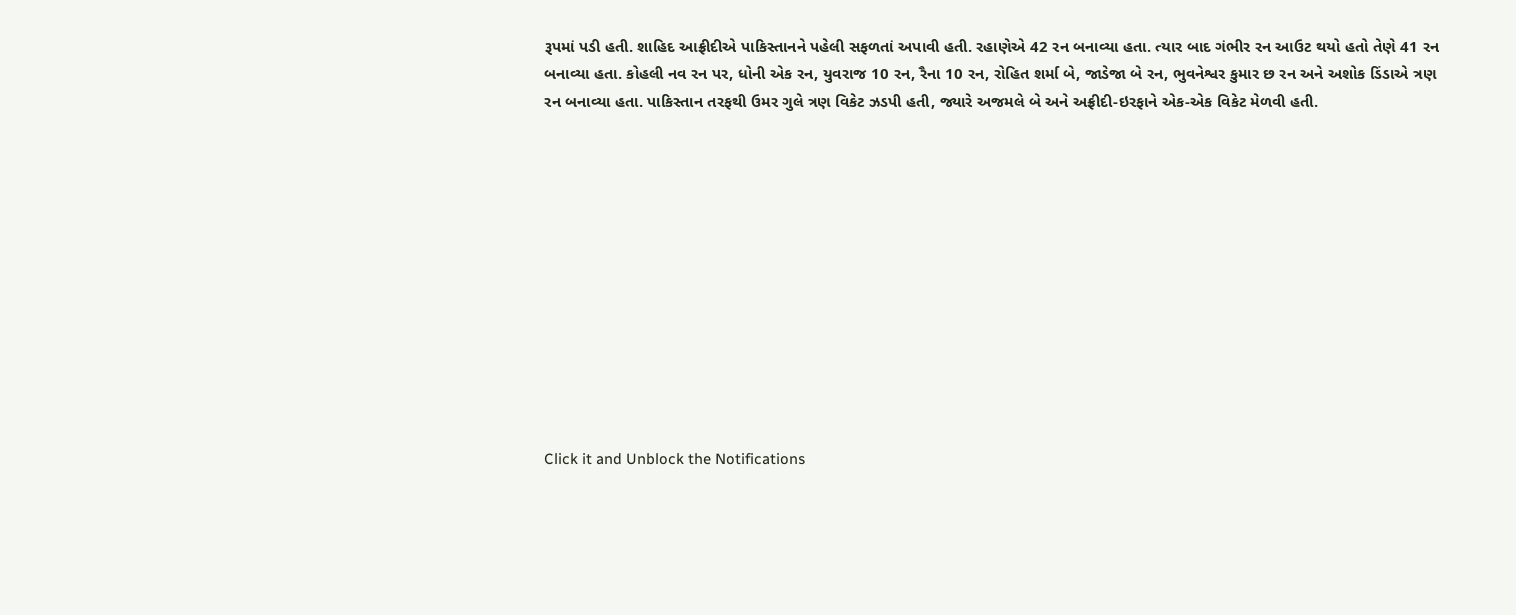રૂપમાં પડી હતી. શાહિદ આફ્રીદીએ પાકિસ્તાનને પહેલી સફળતાં અપાવી હતી. રહાણેએ 42 રન બનાવ્યા હતા. ત્યાર બાદ ગંભીર રન આઉટ થયો હતો તેણે 41 રન બનાવ્યા હતા. કોહલી નવ રન પર, ધોની એક રન, યુવરાજ 10 રન, રૈના 10 રન, રોહિત શર્મા બે, જાડેજા બે રન, ભુવનેશ્વર કુમાર છ રન અને અશોક ડિંડાએ ત્રણ રન બનાવ્યા હતા. પાકિસ્તાન તરફથી ઉમર ગુલે ત્રણ વિકેટ ઝડપી હતી, જ્યારે અજમલે બે અને અફ્રીદી-ઇરફાને એક-એક વિકેટ મેળવી હતી.












Click it and Unblock the Notifications